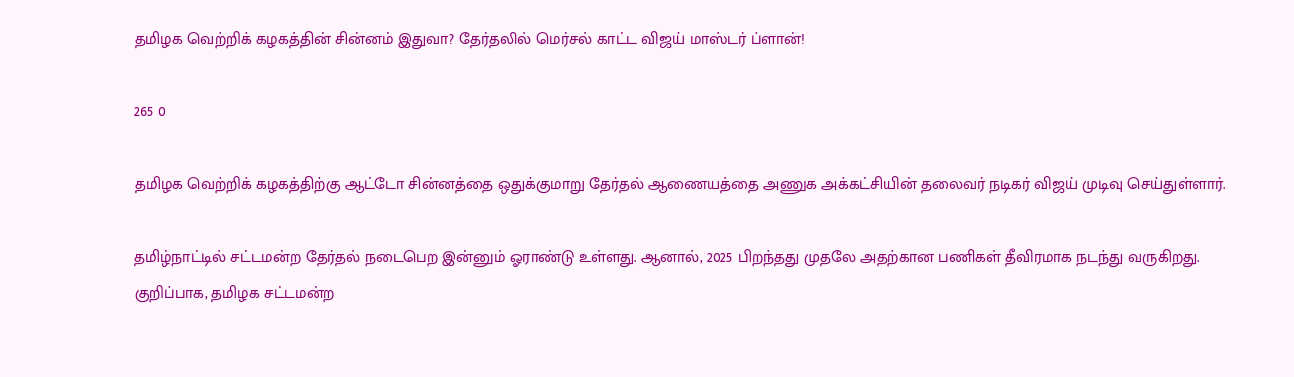தமிழக வெற்றிக் கழகத்தின் சின்னம் இதுவா? தேர்தலில் மெர்சல் காட்ட விஜய் மாஸ்டர் ப்ளான்!

265 0

தமிழக வெற்றிக் கழகத்திற்கு ஆட்டோ சின்னத்தை ஒதுக்குமாறு தேர்தல் ஆணையத்தை அணுக அக்கட்சியின் தலைவர் நடிகர் விஜய் முடிவு செய்துள்ளார்.

தமிழ்நாட்டில் சட்டமன்ற தேர்தல் நடைபெற இன்னும் ஓராண்டு உள்ளது. ஆனால், 2025 பிறந்தது முதலே அதற்கான பணிகள் தீவிரமாக நடந்து வருகிறது. குறிப்பாக, தமிழக சட்டமன்ற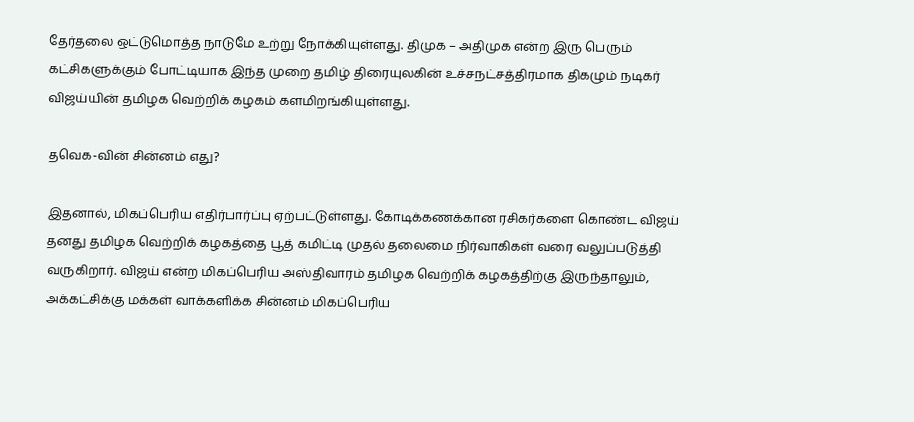தேர்தலை ஒட்டுமொத்த நாடுமே உற்று நோக்கியுள்ளது. திமுக – அதிமுக என்ற இரு பெரும் கட்சிகளுக்கும் போட்டியாக இந்த முறை தமிழ் திரையுலகின் உச்சநட்சத்திரமாக திகழும் நடிகர் விஜய்யின் தமிழக வெற்றிக் கழகம் களமிறங்கியுள்ளது.

தவெக-வின் சின்னம் எது?

இதனால், மிகப்பெரிய எதிர்பார்ப்பு ஏற்பட்டுள்ளது. கோடிக்கணக்கான ரசிகர்களை கொண்ட விஜய் தனது தமிழக வெற்றிக் கழகத்தை பூத் கமிட்டி முதல் தலைமை நிர்வாகிகள் வரை வலுப்படுத்தி வருகிறார். விஜய் என்ற மிகப்பெரிய அஸ்திவாரம் தமிழக வெற்றிக் கழகத்திற்கு இருந்தாலும், அக்கட்சிக்கு மக்கள் வாக்களிக்க சின்னம் மிகப்பெரிய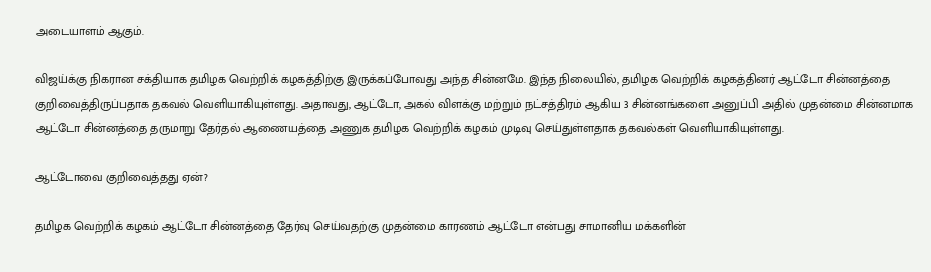அடையாளம் ஆகும்.

விஜய்க்கு நிகரான சக்தியாக தமிழக வெற்றிக் கழகத்திற்கு இருக்கப்போவது அந்த சின்னமே. இந்த நிலையில், தமிழக வெற்றிக் கழகத்தினர் ஆட்டோ சின்னத்தை குறிவைத்திருப்பதாக தகவல் வெளியாகியுள்ளது. அதாவது, ஆட்டோ, அகல் விளக்கு மற்றும் நட்சத்திரம் ஆகிய 3 சின்னங்களை அனுப்பி அதில் முதன்மை சின்னமாக ஆட்டோ சின்னத்தை தருமாறு தேர்தல் ஆணையத்தை அணுக தமிழக வெற்றிக் கழகம் முடிவு செய்துள்ளதாக தகவல்கள் வெளியாகியுள்ளது.

ஆட்டோவை குறிவைத்தது ஏன்?

தமிழக வெற்றிக் கழகம் ஆட்டோ சின்னத்தை தேர்வு செய்வதற்கு முதன்மை காரணம் ஆட்டோ என்பது சாமானிய மக்களின்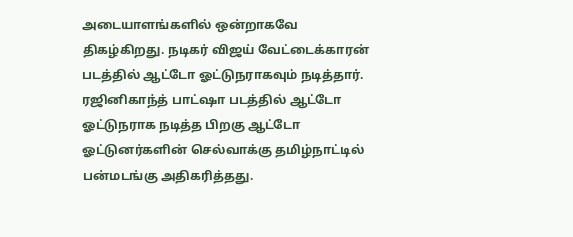அடையாளங்களில் ஒன்றாகவே திகழ்கிறது. நடிகர் விஜய் வேட்டைக்காரன் படத்தில் ஆட்டோ ஓட்டுநராகவும் நடித்தார். ரஜினிகாந்த் பாட்ஷா படத்தில் ஆட்டோ ஓட்டுநராக நடித்த பிறகு ஆட்டோ ஓட்டுனர்களின் செல்வாக்கு தமிழ்நாட்டில் பன்மடங்கு அதிகரித்தது.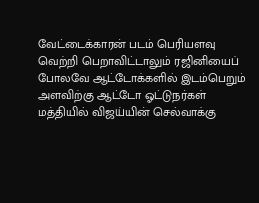வேட்டைக்காரன் படம் பெரியளவு வெற்றி பெறாவிட்டாலும் ரஜினியைப் போலவே ஆட்டோக்களில் இடம்பெறும் அளவிற்கு ஆட்டோ ஓட்டுநர்கள் மத்தியில் விஜய்யின் செல்வாக்கு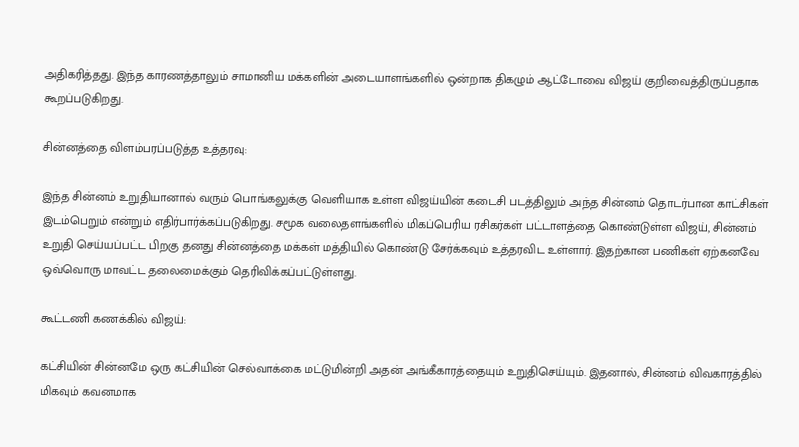அதிகரித்தது. இந்த காரணத்தாலும் சாமானிய மக்களின் அடையாளங்களில் ஒன்றாக திகழும் ஆட்டோவை விஜய் குறிவைத்திருப்பதாக கூறப்படுகிறது.

சின்னத்தை விளம்பரப்படுத்த உத்தரவு:

இந்த சின்னம் உறுதியானால் வரும் பொங்கலுக்கு வெளியாக உள்ள விஜய்யின் கடைசி படத்திலும் அந்த சின்னம் தொடர்பான காட்சிகள் இடம்பெறும் என்றும் எதிர்பார்க்கப்படுகிறது. சமூக வலைதளங்களில் மிகப்பெரிய ரசிகர்கள் பட்டாளத்தை கொண்டுள்ள விஜய், சின்னம் உறுதி செய்யப்பட்ட பிறகு தனது சின்னத்தை மக்கள் மத்தியில் கொண்டு சேர்க்கவும் உத்தரவிட உள்ளார். இதற்கான பணிகள் ஏற்கனவே ஒவ்வொரு மாவட்ட தலைமைக்கும் தெரிவிக்கப்பட்டுள்ளது.

கூட்டணி கணக்கில் விஜய்:

கட்சியின் சின்னமே ஒரு கட்சியின் செல்வாக்கை மட்டுமின்றி அதன் அங்கீகாரத்தையும் உறுதிசெய்யும். இதனால், சின்னம் விவகாரத்தில் மிகவும் கவனமாக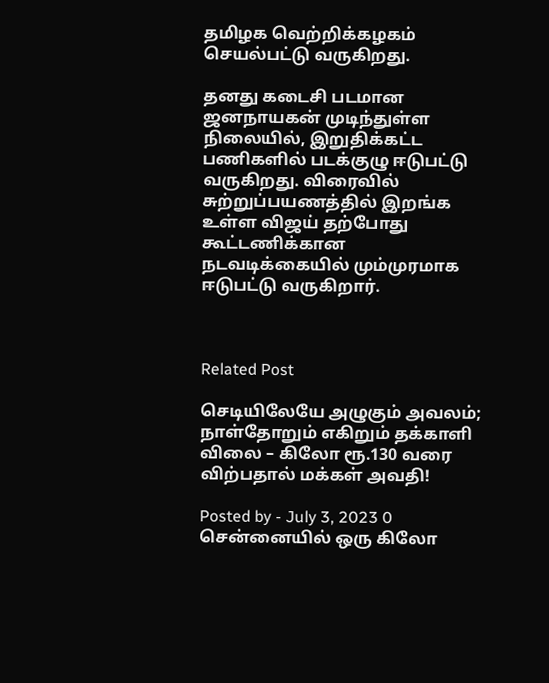தமிழக வெற்றிக்கழகம் செயல்பட்டு வருகிறது.

தனது கடைசி படமான ஜனநாயகன் முடிந்துள்ள நிலையில், இறுதிக்கட்ட பணிகளில் படக்குழு ஈடுபட்டு வருகிறது. விரைவில் சுற்றுப்பயணத்தில் இறங்க உள்ள விஜய் தற்போது கூட்டணிக்கான நடவடிக்கையில் மும்முரமாக ஈடுபட்டு வருகிறார்.



Related Post

செடியிலேயே அழுகும் அவலம்; நாள்தோறும் எகிறும் தக்காளி விலை – கிலோ ரூ.130 வரை விற்பதால் மக்கள் அவதி!

Posted by - July 3, 2023 0
சென்னையில் ஒரு கிலோ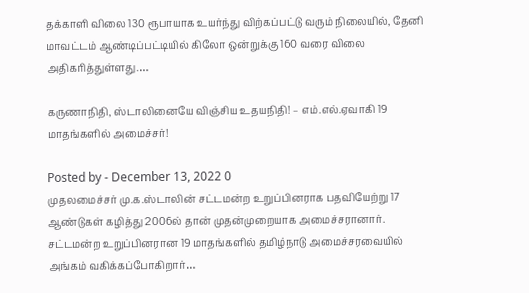தக்காளி விலை 130 ரூபாயாக உயர்ந்து விற்கப்பட்டு வரும் நிலையில், தேனி மாவட்டம் ஆண்டிப்பட்டியில் கிலோ ஒன்றுக்கு 160 வரை விலை அதிகரித்துள்ளது.…

கருணாநிதி, ஸ்டாலினையே விஞ்சிய உதயநிதி! – எம்.எல்.ஏவாகி 19 மாதங்களில் அமைச்சர்!

Posted by - December 13, 2022 0
முதலமைச்சர் மு.க.ஸ்டாலின் சட்டமன்ற உறுப்பினராக பதவியேற்று 17 ஆண்டுகள் கழித்து 2006ல் தான் முதன்முறையாக அமைச்சரானார். சட்டமன்ற உறுப்பினரான 19 மாதங்களில் தமிழ்நாடு அமைச்சரவையில் அங்கம் வகிக்கப்போகிறார்…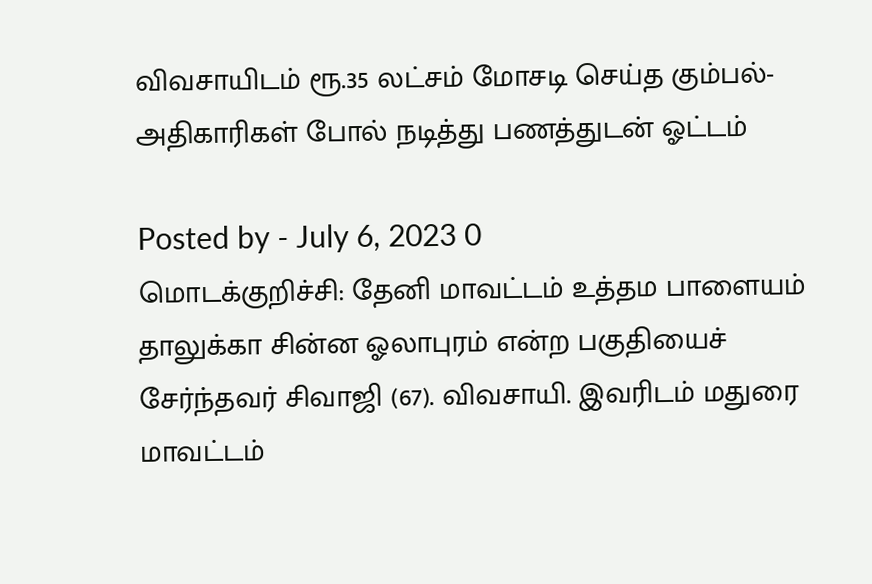விவசாயிடம் ரூ.35 லட்சம் மோசடி செய்த கும்பல்- அதிகாரிகள் போல் நடித்து பணத்துடன் ஓட்டம்

Posted by - July 6, 2023 0
மொடக்குறிச்சி: தேனி மாவட்டம் உத்தம பாளையம் தாலுக்கா சின்ன ஓலாபுரம் என்ற பகுதியைச் சேர்ந்தவர் சிவாஜி (67). விவசாயி. இவரிடம் மதுரை மாவட்டம்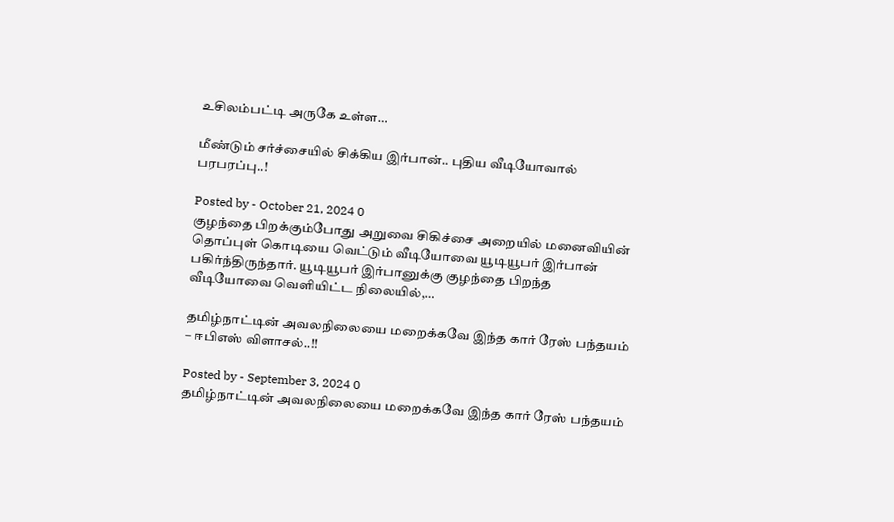உசிலம்பட்டி அருகே உள்ள…

மீண்டும் சர்ச்சையில் சிக்கிய இர்பான்.. புதிய வீடியோவால் பரபரப்பு..!

Posted by - October 21, 2024 0
குழந்தை பிறக்கும்போது அறுவை சிகிச்சை அறையில் மனைவியின் தொப்புள் கொடியை வெட்டும் வீடியோவை யூடியூபர் இர்பான் பகிர்ந்திருந்தார். யூடியூபர் இர்பானுக்கு குழந்தை பிறந்த வீடியோவை வெளியிட்ட நிலையில்,…

தமிழ்நாட்டின் அவலநிலையை மறைக்கவே இந்த கார் ரேஸ் பந்தயம் – ஈபிஎஸ் விளாசல்..!!

Posted by - September 3, 2024 0
தமிழ்நாட்டின் அவலநிலையை மறைக்கவே இந்த கார் ரேஸ் பந்தயம்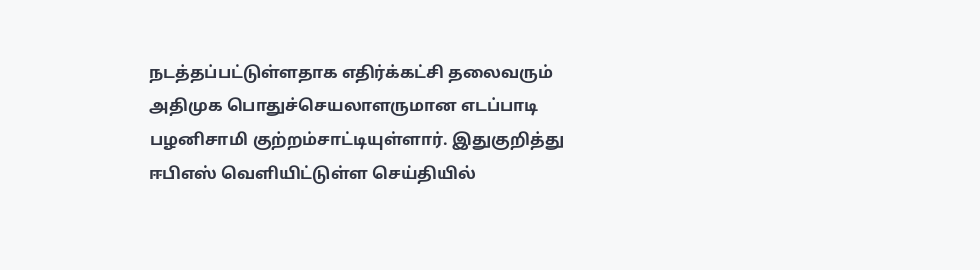நடத்தப்பட்டுள்ளதாக எதிர்க்கட்சி தலைவரும் அதிமுக பொதுச்செயலாளருமான எடப்பாடி பழனிசாமி குற்றம்சாட்டியுள்ளார். இதுகுறித்து ஈபிஎஸ் வெளியிட்டுள்ள செய்தியில்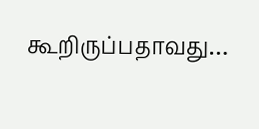கூறிருப்பதாவது…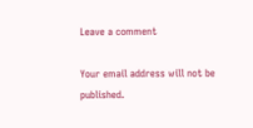Leave a comment

Your email address will not be published.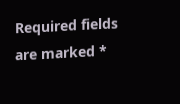Required fields are marked *